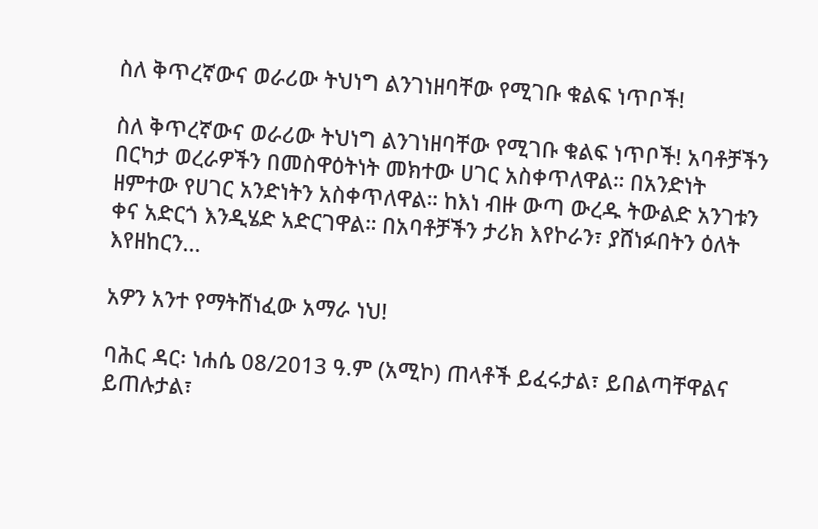ስለ ቅጥረኛውና ወራሪው ትህነግ ልንገነዘባቸው የሚገቡ ቁልፍ ነጥቦች!

ስለ ቅጥረኛውና ወራሪው ትህነግ ልንገነዘባቸው የሚገቡ ቁልፍ ነጥቦች! አባቶቻችን በርካታ ወረራዎችን በመስዋዕትነት መክተው ሀገር አስቀጥለዋል። በአንድነት ዘምተው የሀገር አንድነትን አስቀጥለዋል። ከእነ ብዙ ውጣ ውረዱ ትውልድ አንገቱን ቀና አድርጎ እንዲሄድ አድርገዋል። በአባቶቻችን ታሪክ እየኮራን፣ ያሸነፉበትን ዕለት እየዘከርን...

አዎን አንተ የማትሸነፈው አማራ ነህ!

ባሕር ዳር፡ ነሐሴ 08/2013 ዓ.ም (አሚኮ) ጠላቶች ይፈሩታል፣ ይበልጣቸዋልና ይጠሉታል፣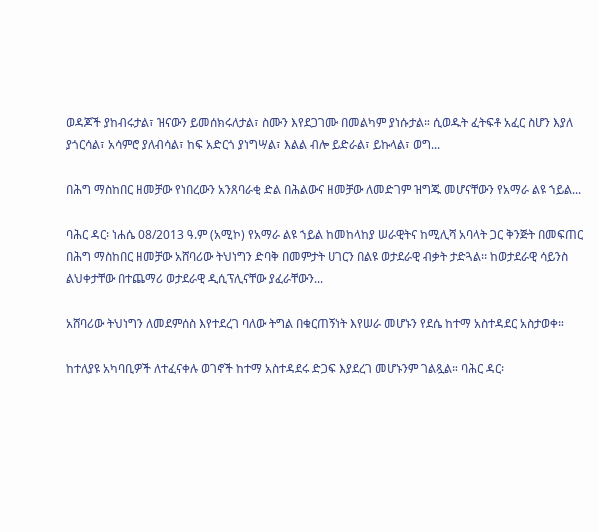ወዳጆች ያከብሩታል፣ ዝናውን ይመሰክሩለታል፣ ስሙን እየደጋገሙ በመልካም ያነሱታል። ሲወዱት ፈትፍቶ አፈር ስሆን እያለ ያጎርሳል፣ አሳምሮ ያለብሳል፣ ከፍ አድርጎ ያነግሣል፣ እልል ብሎ ይድራል፣ ይኩላል፣ ወግ...

በሕግ ማስከበር ዘመቻው የነበረውን አንጸባራቂ ድል በሕልውና ዘመቻው ለመድገም ዝግጁ መሆናቸውን የአማራ ልዩ ኀይል...

ባሕር ዳር፡ ነሐሴ 08/2013 ዓ.ም (አሚኮ) የአማራ ልዩ ኀይል ከመከላከያ ሠራዊትና ከሚሊሻ አባላት ጋር ቅንጅት በመፍጠር በሕግ ማስከበር ዘመቻው አሸባሪው ትህነግን ድባቅ በመምታት ሀገርን በልዩ ወታደራዊ ብቃት ታድጓል፡፡ ከወታደራዊ ሳይንስ ልህቀታቸው በተጨማሪ ወታደራዊ ዲሲፕሊናቸው ያፈራቸውን...

አሸባሪው ትህነግን ለመደምሰስ እየተደረገ ባለው ትግል በቁርጠኝነት እየሠራ መሆኑን የደሴ ከተማ አስተዳደር አስታወቀ።

ከተለያዩ አካባቢዎች ለተፈናቀሉ ወገኖች ከተማ አስተዳደሩ ድጋፍ እያደረገ መሆኑንም ገልጿል። ባሕር ዳር፡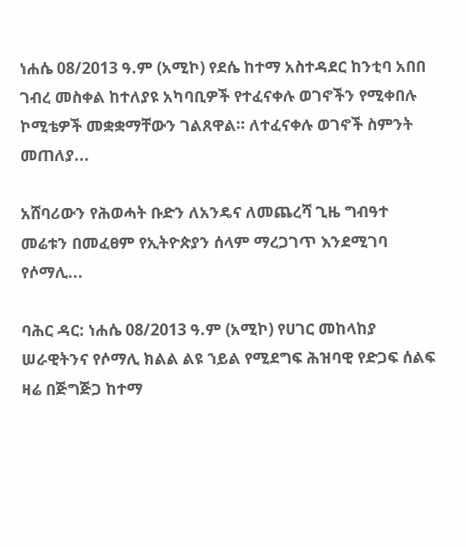ነሐሴ 08/2013 ዓ.ም (አሚኮ) የደሴ ከተማ አስተዳደር ከንቲባ አበበ ገብረ መስቀል ከተለያዩ አካባቢዎች የተፈናቀሉ ወገኖችን የሚቀበሉ ኮሚቴዎች መቋቋማቸውን ገልጸዋል። ለተፈናቀሉ ወገኖች ስምንት መጠለያ...

አሸባሪውን የሕወሓት ቡድን ለአንዴና ለመጨረሻ ጊዜ ግብዓተ መሬቱን በመፈፀም የኢትዮጵያን ሰላም ማረጋገጥ እንደሚገባ የሶማሊ...

ባሕር ዳር: ነሐሴ 08/2013 ዓ.ም (አሚኮ) የሀገር መከላከያ ሠራዊትንና የሶማሊ ክልል ልዩ ኀይል የሚደግፍ ሕዝባዊ የድጋፍ ሰልፍ ዛሬ በጅግጅጋ ከተማ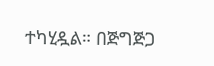ተካሂዷል። በጅግጅጋ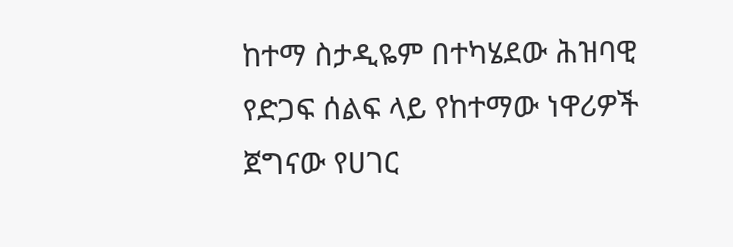ከተማ ስታዲዬም በተካሄደው ሕዝባዊ የድጋፍ ሰልፍ ላይ የከተማው ነዋሪዎች ጀግናው የሀገር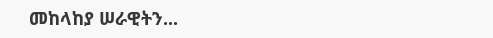መከላከያ ሠራዊትን...